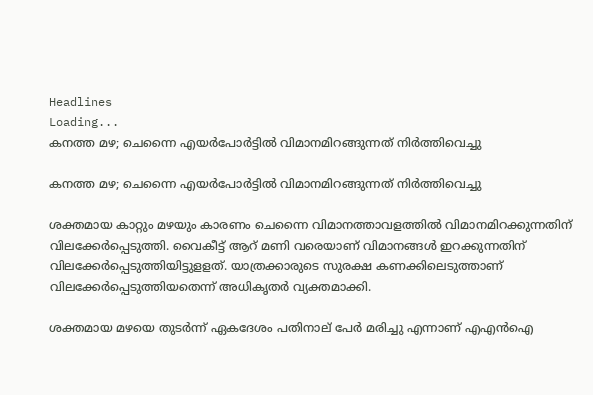Headlines
Loading...
കനത്ത മഴ; ചെന്നൈ എയര്‍പോര്‍ട്ടില്‍ വിമാനമിറങ്ങുന്നത് നിര്‍ത്തിവെച്ചു

കനത്ത മഴ; ചെന്നൈ എയര്‍പോര്‍ട്ടില്‍ വിമാനമിറങ്ങുന്നത് നിര്‍ത്തിവെച്ചു

ശക്തമായ കാറ്റും മഴയും കാരണം ചെന്നൈ വിമാനത്താവളത്തില്‍ വിമാനമിറക്കുന്നതിന് വിലക്കേര്‍പ്പെടുത്തി. വൈകീട്ട് ആറ് മണി വരെയാണ് വിമാനങ്ങള്‍ ഇറക്കുന്നതിന് വിലക്കേര്‍പ്പെടുത്തിയിട്ടുളളത്. യാത്രക്കാരുടെ സുരക്ഷ കണക്കിലെടുത്താണ് വിലക്കേര്‍പ്പെടുത്തിയതെന്ന് അധികൃതര്‍ വ്യക്തമാക്കി.

ശക്തമായ മഴയെ തുടര്‍ന്ന് ഏകദേശം പതിനാല് പേര്‍ മരിച്ചു എന്നാണ് എഎന്‍ഐ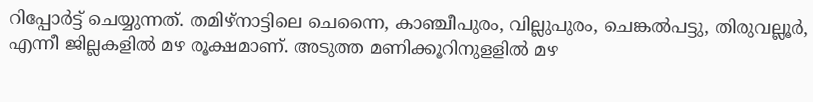റിപ്പോര്‍ട്ട് ചെയ്യുന്നത്. തമിഴ്‌നാട്ടിലെ ചെന്നൈ, കാഞ്ചീപുരം, വില്ലുപുരം, ചെങ്കല്‍പട്ടു, തിരുവല്ലൂര്‍, എന്നീ ജില്ലകളില്‍ മഴ രൂക്ഷമാണ്. അടുത്ത മണിക്കൂറിനുളളില്‍ മഴ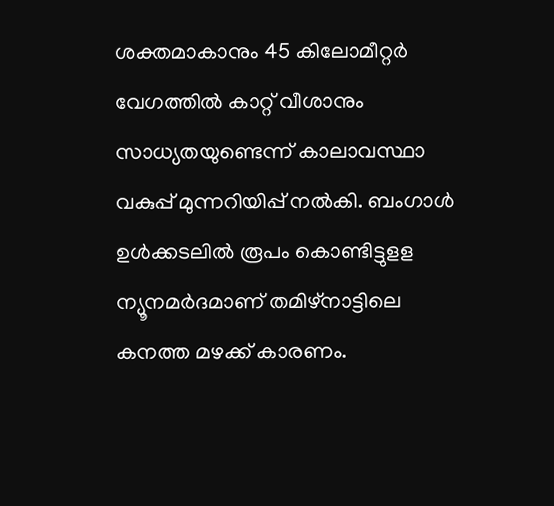ശക്തമാകാനും 45 കിലോമീറ്റര്‍ വേഗത്തില്‍ കാറ്റ് വീശാനും സാധ്യതയുണ്ടെന്ന് കാലാവസ്ഥാ വകുപ്പ് മുന്നറിയിപ്പ് നല്‍കി. ബംഗാള്‍ ഉള്‍ക്കടലില്‍ രൂപം കൊണ്ടിട്ടുളള ന്യൂനമര്‍ദമാണ് തമിഴ്‌നാട്ടിലെ കനത്ത മഴക്ക് കാരണം.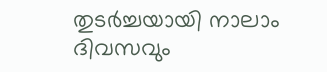തുടര്‍ച്ചയായി നാലാം ദിവസവും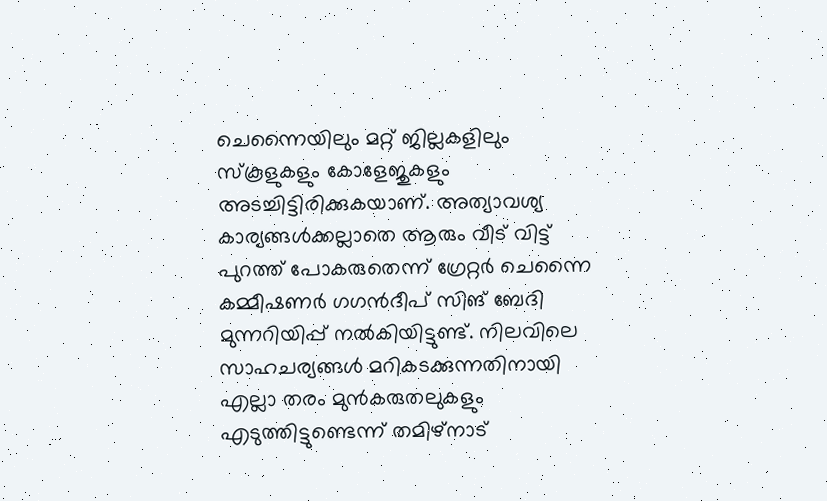ചെന്നൈയിലും മറ്റ് ജില്ലകളിലും സ്‌കൂളുകളും കോളേജുകളും അടച്ചിട്ടിരിക്കുകയാണ്. അത്യാവശ്യ കാര്യങ്ങള്‍ക്കല്ലാതെ ആരും വീട് വിട്ട് പുറത്ത് പോകരുതെന്ന് ഗ്രേറ്റര്‍ ചെന്നൈ കമ്മീഷണര്‍ ഗഗന്‍ദീപ് സിങ് ബേദി മുന്നറിയിപ്പ് നല്‍കിയിട്ടുണ്ട്. നിലവിലെ സാഹചര്യങ്ങള്‍ മറികടക്കുന്നതിനായി എല്ലാ തരം മുന്‍കരുതലുകളും എടുത്തിട്ടുണ്ടെന്ന് തമിഴ്‌നാട്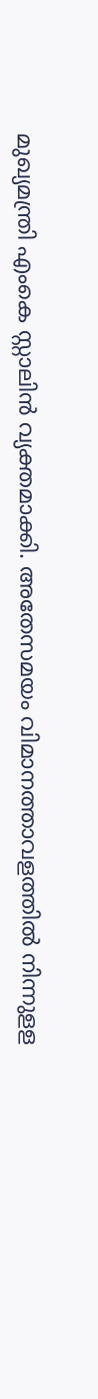മുഖ്യമന്ത്രി എംകെ സ്റ്റാലിന്‍ വ്യക്തമാക്കി. അതേസമയം വിമാനത്താവളത്തില്‍ നിന്നുളള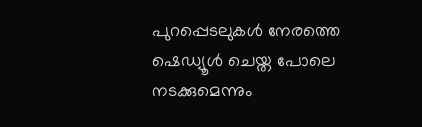പുറപ്പെടലുകള്‍ നേരത്തെ ഷെഡ്യൂള്‍ ചെയ്ത പോലെ നടക്കുമെന്നും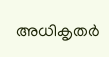അധികൃതര്‍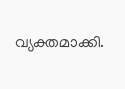വ്യക്തമാക്കി.